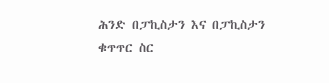ሕንድ በፓኪስታን እና በፓኪስታን ቁጥጥር ስር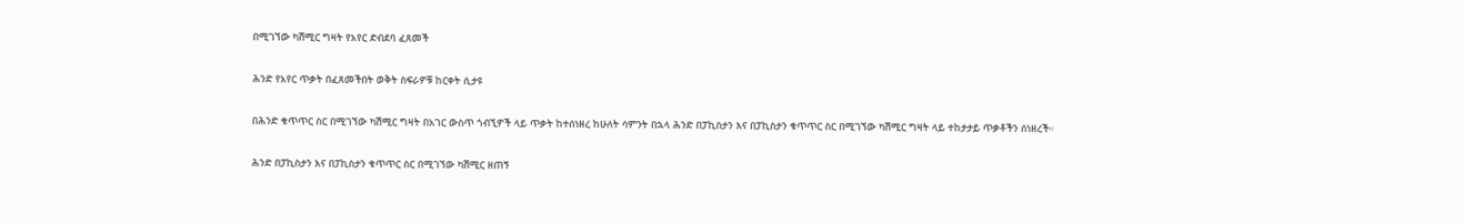በሚገኘው ካሽሚር ግዛት የአየር ድብደባ ፈጸመች

ሕንድ የአየር ጥቃት በፈጸመችበት ወቅት ስፍራዎቹ ከርቀት ሲታዩ

በሕንድ ቁጥጥር ስር በሚገኘው ካሽሚር ግዛት በአገር ውስጥ ጎብኚዎች ላይ ጥቃት ከተሰነዘረ ከሁለት ሳምንት በኋላ ሕንድ በፓኪስታን እና በፓኪስታን ቁጥጥር ስር በሚገኘው ካሽሚር ግዛት ላይ ተከታታይ ጥቃቶችን ሰነዘረች።

ሕንድ በፓኪስታን እና በፓኪስታን ቁጥጥር ስር በሚገኘው ካሽሚር ዘጠኝ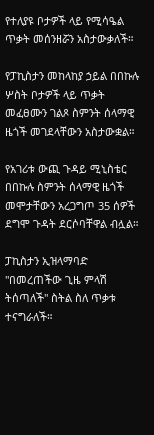የተለያዩ ቦታዎች ላይ የሚሳዔል ጥቃት መሰንዘሯን አስታውቃለች።

የፓኪስታን መከላከያ ኃይል በበኩሉ ሦስት ቦታዎች ላይ ጥቃት መፈፀሙን ገልጾ ስምንት ሰላማዊ ዜጎች መገደላቸውን አስታውቋል።

የአገሪቱ ውጪ ጉዳይ ሚኒስቴር በበኩሉ ስምንት ሰላማዊ ዜጎች መሞታቸውን አረጋግጦ 35 ሰዎች ደግሞ ጉዳት ደርሶባቸዋል ብሏል።

ፓኪስታን ኢዝላማባድ "በመረጠችው ጊዜ ምላሽ ትሰጣለች" ስትል ስለ ጥቃቱ ተናግራለች።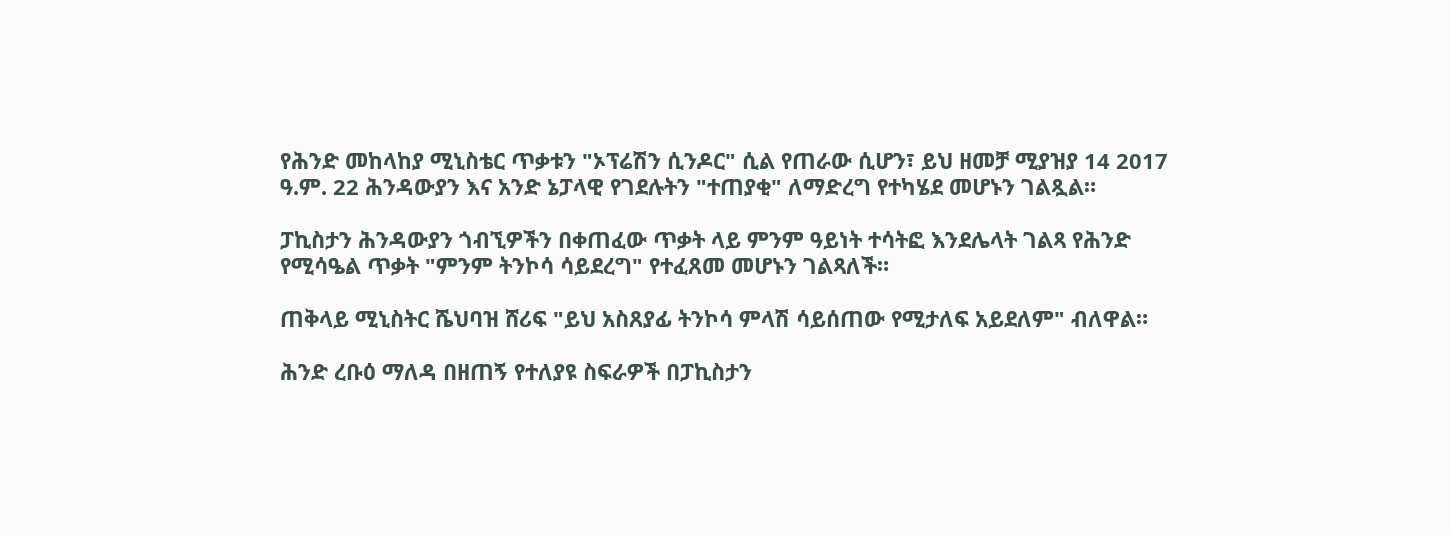የሕንድ መከላከያ ሚኒስቴር ጥቃቱን "ኦፕሬሽን ሲንዶር" ሲል የጠራው ሲሆን፣ ይህ ዘመቻ ሚያዝያ 14 2017 ዓ.ም. 22 ሕንዳውያን እና አንድ ኔፓላዊ የገደሉትን "ተጠያቂ" ለማድረግ የተካሄደ መሆኑን ገልጿል።

ፓኪስታን ሕንዳውያን ጎብኚዎችን በቀጠፈው ጥቃት ላይ ምንም ዓይነት ተሳትፎ እንደሌላት ገልጻ የሕንድ የሚሳዔል ጥቃት "ምንም ትንኮሳ ሳይደረግ" የተፈጸመ መሆኑን ገልጻለች።

ጠቅላይ ሚኒስትር ሼህባዝ ሸሪፍ "ይህ አስጸያፊ ትንኮሳ ምላሽ ሳይሰጠው የሚታለፍ አይደለም" ብለዋል።

ሕንድ ረቡዕ ማለዳ በዘጠኝ የተለያዩ ስፍራዎች በፓኪስታን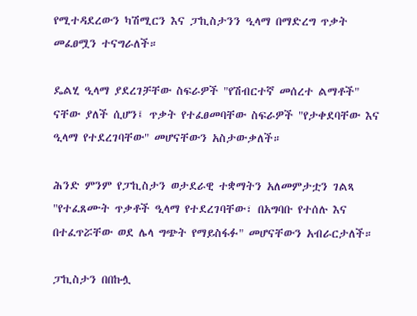የሚተዳደረውን ካሽሚርን እና ፓኪስታንን ዒላማ በማድረግ ጥቃት መፈፀሟን ተናግራለች።

ዴልሂ ዒላማ ያደረገቻቸው ስፍራዎች "የሽብርተኛ መሰረተ ልማቶች" ናቸው ያለች ሲሆን፤ ጥቃት የተፈፀመባቸው ስፍራዎች "የታቀደባቸው እና ዒላማ የተደረገባቸው" መሆናቸውን አስታውቃለች።

ሕንድ ምንም የፓኪስታን ወታደራዊ ተቋማትን አለመምታቷን ገልጻ "የተፈጸሙት ጥቃቶች ዒላማ የተደረገባቸው፣ በአግባቡ የተሰሉ እና በተፈጥሯቸው ወደ ሌላ ግጭት የማይስፋፉ" መሆናቸውን አብራርታለች።

ፓኪስታን በበኩሏ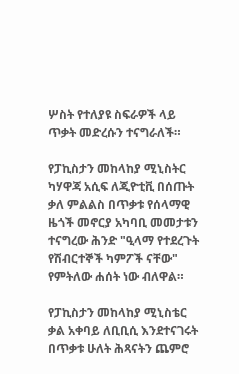ሦስት የተለያዩ ስፍራዎች ላይ ጥቃት መድረሱን ተናግራለች።

የፓኪስታን መከላከያ ሚኒስትር ካሃዋጃ አሲፍ ለጂዮቲቪ በሰጡት ቃለ ምልልስ በጥቃቱ የሰላማዊ ዜጎች መኖርያ አካባቢ መመታቱን ተናግረው ሕንድ "ዒላማ የተደረጉት የሽብርተኞች ካምፖች ናቸው" የምትለው ሐሰት ነው ብለዋል።

የፓኪስታን መከላከያ ሚኒስቴር ቃል አቀባይ ለቢቢሲ እንደተናገሩት በጥቃቱ ሁለት ሕጻናትን ጨምሮ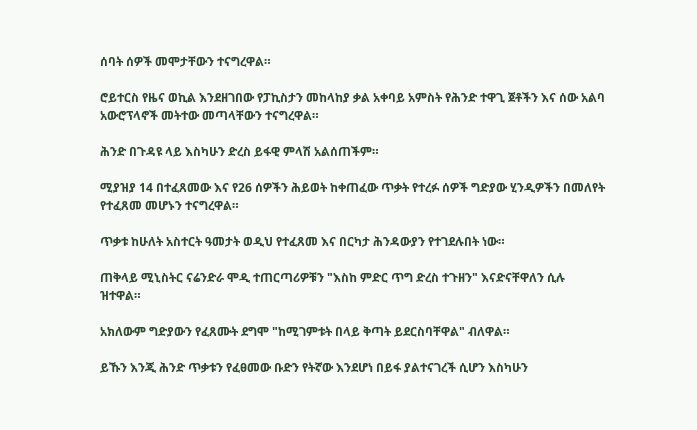ሰባት ሰዎች መሞታቸውን ተናግረዋል።

ሮይተርስ የዜና ወኪል እንደዘገበው የፓኪስታን መከላከያ ቃል አቀባይ አምስት የሕንድ ተዋጊ ጀቶችን እና ሰው አልባ አውሮፕላኖች መትተው መጣላቸውን ተናግረዋል።

ሕንድ በጉዳዩ ላይ እስካሁን ድረስ ይፋዊ ምላሽ አልሰጠችም።

ሚያዝያ 14 በተፈጸመው እና የ26 ሰዎችን ሕይወት ከቀጠፈው ጥቃት የተረፉ ሰዎች ግድያው ሂንዲዎችን በመለየት የተፈጸመ መሆኑን ተናግረዋል።

ጥቃቱ ከሁለት አስተርት ዓመታት ወዲህ የተፈጸመ እና በርካታ ሕንዳውያን የተገደሉበት ነው።

ጠቅላይ ሚኒስትር ናሬንድራ ሞዲ ተጠርጣሪዎቹን "እስከ ምድር ጥግ ድረስ ተጉዘን" እናድናቸዋለን ሲሉ ዝተዋል።

አክለውም ግድያውን የፈጸሙት ደግሞ "ከሚገምቱት በላይ ቅጣት ይደርስባቸዋል" ብለዋል።

ይኹን እንጂ ሕንድ ጥቃቱን የፈፀመው ቡድን የትኛው እንደሆነ በይፋ ያልተናገረች ሲሆን እስካሁን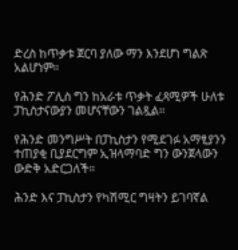ድረስ ከጥቃቱ ጀርባ ያለው ማን እንደሆነ ግልጽ አልሆነም።

የሕንድ ፖሊስ ግን ከአራቱ ጥቃት ፈጻሚዎች ሁለቱ ፓኪስታናውያን መሆናቸውን ገልጿል።

የሕንድ መንግሥት በፓኪስታን የሚደገፉ አማፂያንን ተጠያቂ ቢያደርግም ኢዝላማባድ ግን ውንጀላውን ውድቅ አድርጋለች።

ሕንድ እና ፓኪስታን የካሽሚር ግዛትን ይገባኛል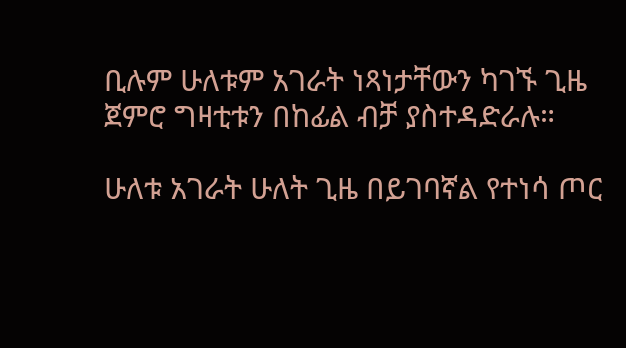ቢሉም ሁለቱም አገራት ነጻነታቸውን ካገኙ ጊዜ ጀምሮ ግዛቲቱን በከፊል ብቻ ያስተዳድራሉ።

ሁለቱ አገራት ሁለት ጊዜ በይገባኛል የተነሳ ጦር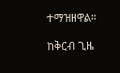ተማዝዘዋል።

ከቅርብ ጊዜ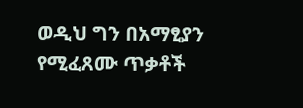ወዲህ ግን በአማፂያን የሚፈጸሙ ጥቃቶች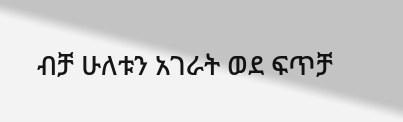ብቻ ሁለቱን አገራት ወደ ፍጥቻ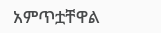አምጥቷቸዋል